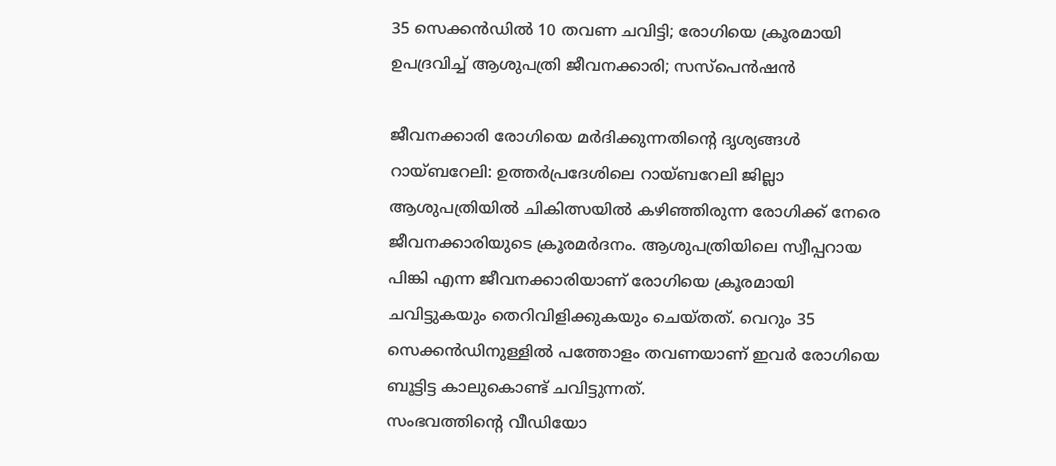35 സെക്കൻഡിൽ 10 തവണ ചവിട്ടി; രോഗിയെ ക്രൂരമായി ഉപദ്രവിച്ച് ആശുപത്രി ജീവനക്കാരി; സസ്പെൻഷൻ

ജീവനക്കാരി രോഗിയെ മർദിക്കുന്നതിന്റെ ദൃശ്യങ്ങൾ
റായ്ബറേലി: ഉത്തർപ്രദേശിലെ റായ്ബറേലി ജില്ലാ ആശുപത്രിയിൽ ചികിത്സയിൽ കഴിഞ്ഞിരുന്ന രോഗിക്ക് നേരെ ജീവനക്കാരിയുടെ ക്രൂരമർദനം. ആശുപത്രിയിലെ സ്വീപ്പറായ പിങ്കി എന്ന ജീവനക്കാരിയാണ് രോഗിയെ ക്രൂരമായി ചവിട്ടുകയും തെറിവിളിക്കുകയും ചെയ്തത്. വെറും 35 സെക്കൻഡിനുള്ളിൽ പത്തോളം തവണയാണ് ഇവർ രോഗിയെ ബൂട്ടിട്ട കാലുകൊണ്ട് ചവിട്ടുന്നത്.
സംഭവത്തിന്റെ വീഡിയോ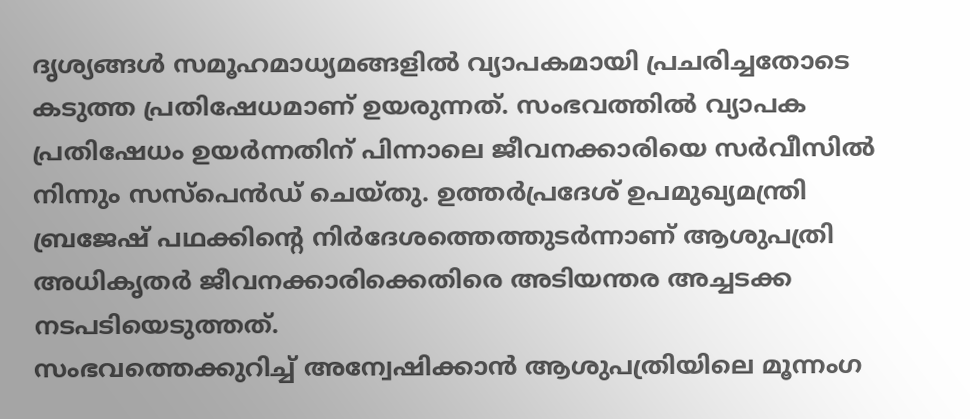ദൃശ്യങ്ങൾ സമൂഹമാധ്യമങ്ങളിൽ വ്യാപകമായി പ്രചരിച്ചതോടെ കടുത്ത പ്രതിഷേധമാണ് ഉയരുന്നത്. സംഭവത്തിൽ വ്യാപക പ്രതിഷേധം ഉയർന്നതിന് പിന്നാലെ ജീവനക്കാരിയെ സർവീസിൽ നിന്നും സസ്പെൻഡ് ചെയ്തു. ഉത്തർപ്രദേശ് ഉപമുഖ്യമന്ത്രി ബ്രജേഷ് പഥക്കിന്റെ നിർദേശത്തെത്തുടർന്നാണ് ആശുപത്രി അധികൃതർ ജീവനക്കാരിക്കെതിരെ അടിയന്തര അച്ചടക്ക നടപടിയെടുത്തത്.
സംഭവത്തെക്കുറിച്ച് അന്വേഷിക്കാൻ ആശുപത്രിയിലെ മൂന്നംഗ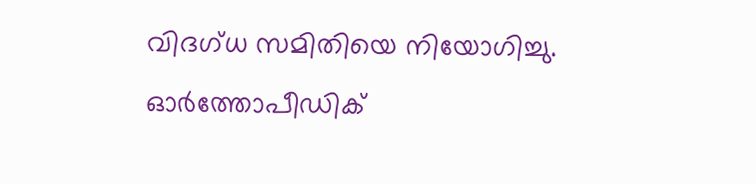വിദഗ്ധ സമിതിയെ നിയോഗിച്ചു. ഓർത്തോപീഡിക്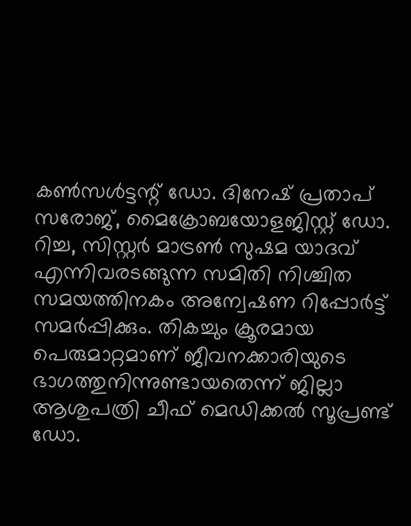കൺസൾട്ടന്റ് ഡോ. ദിനേഷ് പ്രതാപ് സരോജ്, മൈക്രോബയോളജിസ്റ്റ് ഡോ. റിച്ച, സിസ്റ്റർ മാട്രൺ സുഷമ യാദവ് എന്നിവരടങ്ങുന്ന സമിതി നിശ്ചിത സമയത്തിനകം അന്വേഷണ റിപ്പോർട്ട് സമർപ്പിക്കും. തികച്ചും ക്രൂരമായ പെരുമാറ്റമാണ് ജീവനക്കാരിയുടെ ഭാഗത്തുനിന്നുണ്ടായതെന്ന് ജില്ലാ ആശുപത്രി ചീഫ് മെഡിക്കൽ സൂപ്രണ്ട് ഡോ.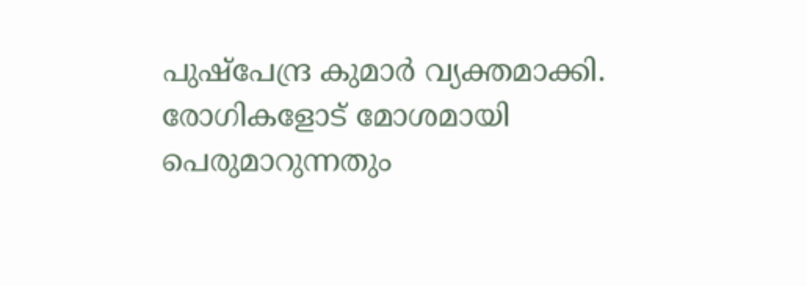പുഷ്പേന്ദ്ര കുമാർ വ്യക്തമാക്കി.
രോഗികളോട് മോശമായി പെരുമാറുന്നതും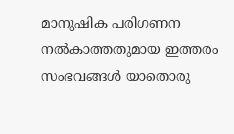മാനുഷിക പരിഗണന നൽകാത്തതുമായ ഇത്തരം സംഭവങ്ങൾ യാതൊരു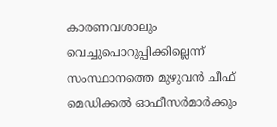കാരണവശാലും വെച്ചുപൊറുപ്പിക്കില്ലെന്ന് സംസ്ഥാനത്തെ മുഴുവൻ ചീഫ് മെഡിക്കൽ ഓഫീസർമാർക്കും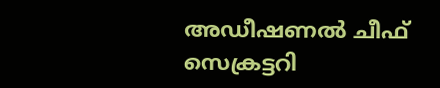അഡീഷണൽ ചീഫ് സെക്രട്ടറി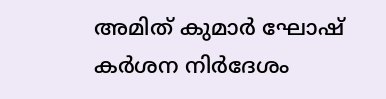അമിത് കുമാർ ഘോഷ് കർശന നിർദേശം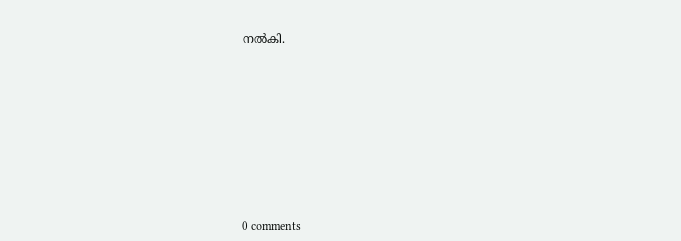നൽകി.











0 comments